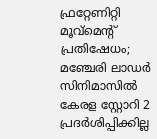ഫ്രറ്റേണിറ്റി മൂവ്മെന്‍റ് പ്രതിഷേധം; മഞ്ചേരി ലാഡര്‍ സിനിമാസിൽ കേരള സ്റ്റോറി 2 പ്രദര്‍ശിപ്പിക്കില്ല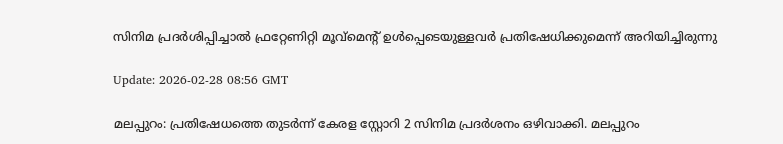സിനിമ പ്രദർശിപ്പിച്ചാൽ ഫ്രറ്റേണിറ്റി മൂവ്മെന്‍റ് ഉൾപ്പെടെയുള്ളവർ പ്രതിഷേധിക്കുമെന്ന് അറിയിച്ചിരുന്നു

Update: 2026-02-28 08:56 GMT

മലപ്പുറം: പ്രതിഷേധത്തെ തുടര്‍ന്ന് കേരള സ്റ്റോറി 2 സിനിമ പ്രദർശനം ഒഴിവാക്കി. മലപ്പുറം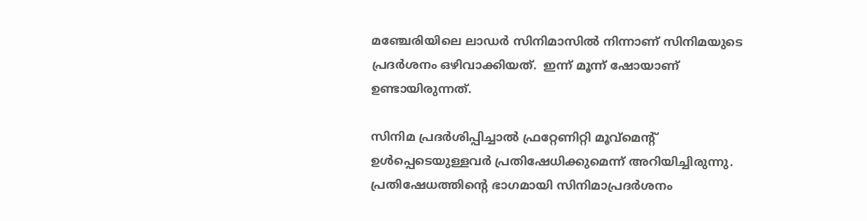മഞ്ചേരിയിലെ ലാഡർ സിനിമാസിൽ നിന്നാണ് സിനിമയുടെ പ്രദർശനം ഒഴിവാക്കിയത്.  ഇന്ന് മൂന്ന് ഷോയാണ് ഉണ്ടായിരുന്നത്.

സിനിമ പ്രദർശിപ്പിച്ചാൽ ഫ്രറ്റേണിറ്റി മൂവ്മെന്‍റ് ഉൾപ്പെടെയുള്ളവർ പ്രതിഷേധിക്കുമെന്ന് അറിയിച്ചിരുന്നു. പ്രതിഷേധത്തിന്‍റെ ഭാഗമായി സിനിമാപ്രദർശനം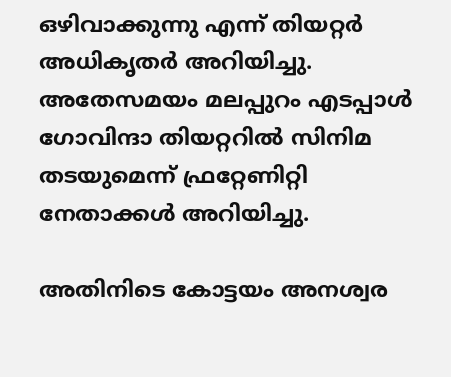ഒഴിവാക്കുന്നു എന്ന് തിയറ്റർ അധികൃതർ അറിയിച്ചു. അതേസമയം മലപ്പുറം എടപ്പാൾ ഗോവിന്ദാ തിയറ്ററിൽ സിനിമ തടയുമെന്ന് ഫ്രറ്റേണിറ്റി നേതാക്കൾ അറിയിച്ചു.

അതിനിടെ കോട്ടയം അനശ്വര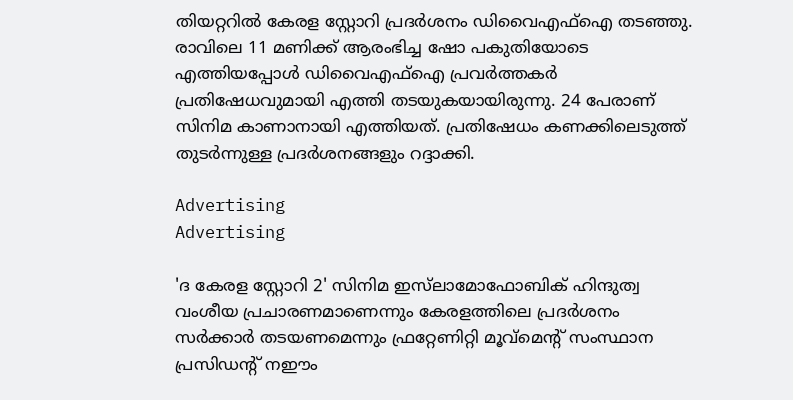തിയറ്ററിൽ കേരള സ്റ്റോറി പ്രദർശനം ഡിവൈഎഫ്ഐ തടഞ്ഞു. രാവിലെ 11 മണിക്ക് ആരംഭിച്ച ഷോ പകുതിയോടെ എത്തിയപ്പോൾ ഡിവൈഎഫ്ഐ പ്രവർത്തകർ പ്രതിഷേധവുമായി എത്തി തടയുകയായിരുന്നു. 24 പേരാണ് സിനിമ കാണാനായി എത്തിയത്. പ്രതിഷേധം കണക്കിലെടുത്ത് തുടർന്നുള്ള പ്രദർശനങ്ങളും റദ്ദാക്കി.

Advertising
Advertising

'ദ കേരള സ്റ്റോറി 2' സിനിമ ഇസ്‍ലാമോഫോബിക് ഹിന്ദുത്വ വംശീയ പ്രചാരണമാണെന്നും കേരളത്തിലെ പ്രദർശനം സർക്കാർ തടയണമെന്നും ഫ്രറ്റേണിറ്റി മൂവ്മെൻ്റ് സംസ്ഥാന പ്രസിഡൻ്റ് നഈം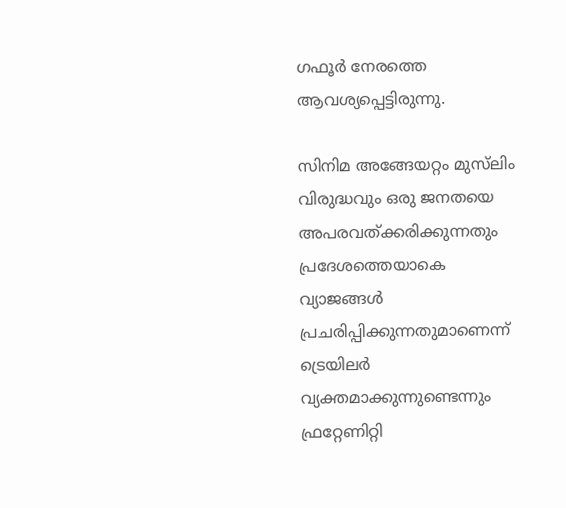ഗഫൂർ നേരത്തെ ആവശ്യപ്പെട്ടിരുന്നു.

സിനിമ അങ്ങേയറ്റം മുസ്‍ലിം വിരുദ്ധവും ഒരു ജനതയെ അപരവത്ക്കരിക്കുന്നതും പ്രദേശത്തെയാകെ വ്യാജങ്ങൾ പ്രചരിപ്പിക്കുന്നതുമാണെന്ന് ട്രെയിലർ വ്യക്തമാക്കുന്നുണ്ടെന്നും ഫ്രറ്റേണിറ്റി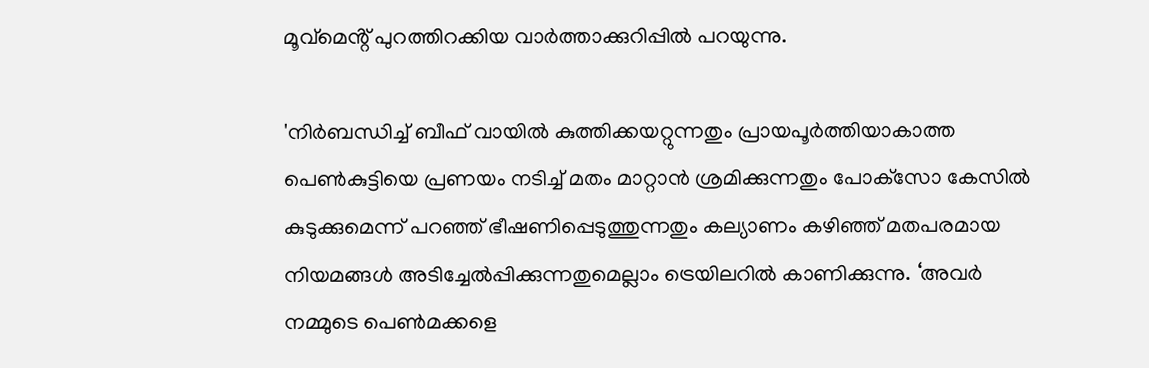മൂവ്മെൻ്റ് പുറത്തിറക്കിയ വാര്‍ത്താക്കുറിപ്പില്‍ പറയുന്നു.

'നിർബന്ധിച്ച് ബീഫ് വായിൽ കുത്തിക്കയറ്റുന്നതും പ്രായപൂര്‍ത്തിയാകാത്ത പെണ്‍കുട്ടിയെ പ്രണയം നടിച്ച് മതം മാറ്റാന്‍ ശ്രമിക്കുന്നതും പോക്‌സോ കേസില്‍ കുടുക്കുമെന്ന് പറഞ്ഞ് ഭീഷണിപ്പെടുത്തുന്നതും കല്യാണം കഴിഞ്ഞ് മതപരമായ നിയമങ്ങള്‍ അടിച്ചേല്‍പ്പിക്കുന്നതുമെല്ലാം ട്രെയിലറില്‍ കാണിക്കുന്നു. ‘അവര്‍ നമ്മുടെ പെണ്‍മക്കളെ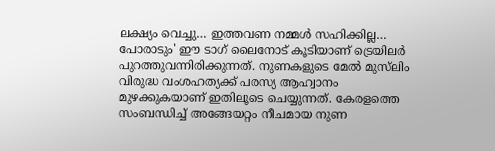ലക്ഷ്യം വെച്ചു… ഇത്തവണ നമ്മള്‍ സഹിക്കില്ല… പോരാടും' ഈ ടാഗ് ലൈനോട് കൂടിയാണ് ട്രെയിലർ പുറത്തുവന്നിരിക്കുന്നത്. നുണകളുടെ മേൽ മുസ്‌ലിം വിരുദ്ധ വംശഹത്യക്ക് പരസ്യ ആഹ്വാനം മുഴക്കുകയാണ് ഇതിലൂടെ ചെയ്യുന്നത്. കേരളത്തെ സംബന്ധിച്ച് അങ്ങേയറ്റം നീചമായ നുണ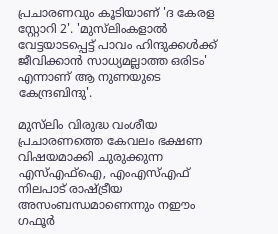പ്രചാരണവും കൂടിയാണ് 'ദ കേരള സ്റ്റോറി 2'. 'മുസ്‌ലിംകളാൽ വേട്ടയാടപ്പെട്ട് പാവം ഹിന്ദുക്കൾക്ക് ജീവിക്കാൻ സാധ്യമല്ലാത്ത ഒരിടം' എന്നാണ് ആ നുണയുടെ കേന്ദ്രബിന്ദു'.

മുസ്‍ലിം വിരുദ്ധ വംശീയ പ്രചാരണത്തെ കേവലം ഭക്ഷണ വിഷയമാക്കി ചുരുക്കുന്ന എസ്എഫ്ഐ, എംഎസ്എഫ് നിലപാട് രാഷ്ട്രീയ അസംബന്ധമാണെന്നും നഈം ഗഫൂർ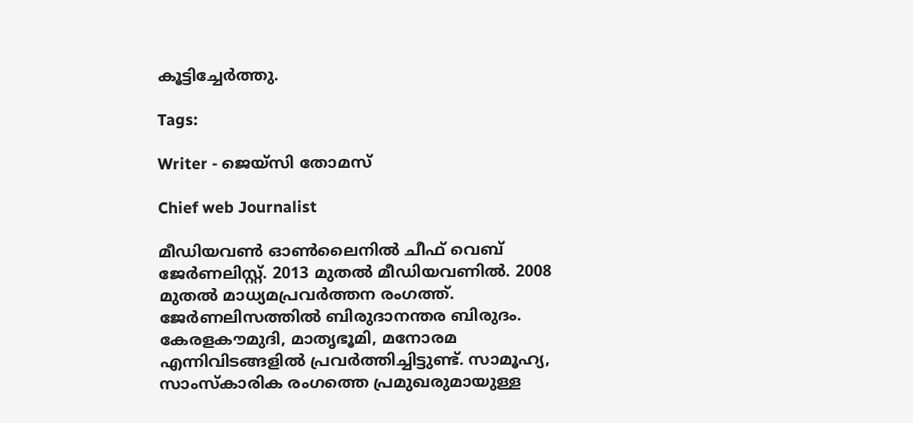കൂട്ടിച്ചേർത്തു.

Tags:

Writer - ജെയ്സി തോമസ്

Chief web Journalist

മീഡിയവൺ ഓൺലൈനിൽ ചീഫ് വെബ് ജേർണലിസ്റ്റ്. 2013 മുതൽ മീഡിയവണിൽ. 2008 മുതൽ മാധ്യമപ്രവർത്തന രംഗത്ത്. ജേർണലിസത്തിൽ ബിരുദാനന്തര ബിരുദം. കേരളകൗമുദി, മാതൃഭൂമി, മനോരമ എന്നിവിടങ്ങളിൽ പ്രവർത്തിച്ചിട്ടുണ്ട്. സാമൂഹ്യ, സാംസ്‌കാരിക രംഗത്തെ പ്രമുഖരുമായുള്ള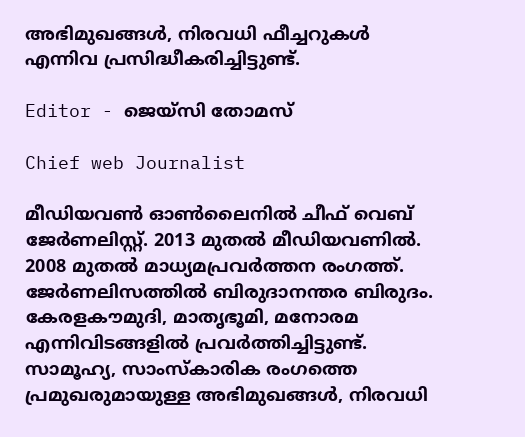അഭിമുഖങ്ങൾ, നിരവധി ഫീച്ചറുകൾ എന്നിവ പ്രസിദ്ധീകരിച്ചിട്ടുണ്ട്.

Editor - ജെയ്സി തോമസ്

Chief web Journalist

മീഡിയവൺ ഓൺലൈനിൽ ചീഫ് വെബ് ജേർണലിസ്റ്റ്. 2013 മുതൽ മീഡിയവണിൽ. 2008 മുതൽ മാധ്യമപ്രവർത്തന രംഗത്ത്. ജേർണലിസത്തിൽ ബിരുദാനന്തര ബിരുദം. കേരളകൗമുദി, മാതൃഭൂമി, മനോരമ എന്നിവിടങ്ങളിൽ പ്രവർത്തിച്ചിട്ടുണ്ട്. സാമൂഹ്യ, സാംസ്‌കാരിക രംഗത്തെ പ്രമുഖരുമായുള്ള അഭിമുഖങ്ങൾ, നിരവധി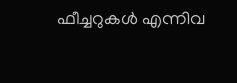ഫീച്ചറുകൾ എന്നിവ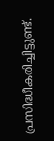പ്രസിദ്ധീകരിച്ചിട്ടുണ്ട്.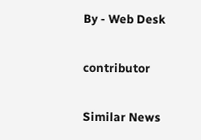By - Web Desk

contributor

Similar News